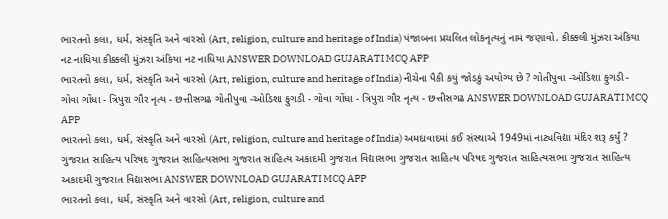ભારતનો કલા, ધર્મ, સંસ્કૃતિ અને વારસો (Art, religion, culture and heritage of India) પંજાબના પ્રચલિત લોકનૃત્યનું નામ જણાવો. કીક્કલી મુંઝરા અંકિયા નટ નાધિયા કીક્કલી મુંઝરા અંકિયા નટ નાધિયા ANSWER DOWNLOAD GUJARATI MCQ APP
ભારતનો કલા, ધર્મ, સંસ્કૃતિ અને વારસો (Art, religion, culture and heritage of India) નીચેના પૈકી કયું જોડકું અયોગ્ય છે ? ગોતીપુવા -ઓડિશા ફુગડી - ગોવા ગોંધા - ત્રિપુરા ગૌર નૃત્ય - છત્તીસગઢ ગોતીપુવા -ઓડિશા ફુગડી - ગોવા ગોંધા - ત્રિપુરા ગૌર નૃત્ય - છત્તીસગઢ ANSWER DOWNLOAD GUJARATI MCQ APP
ભારતનો કલા, ધર્મ, સંસ્કૃતિ અને વારસો (Art, religion, culture and heritage of India) અમદાવાદમાં કઈ સંસ્થાએ 1949માં નાટ્યવિદ્યા મંદિર શરૂ કર્યું ? ગુજરાત સાહિત્ય પરિષદ ગુજરાત સાહિત્યસભા ગુજરાત સાહિત્ય અકાદમી ગુજરાત વિદ્યાસભા ગુજરાત સાહિત્ય પરિષદ ગુજરાત સાહિત્યસભા ગુજરાત સાહિત્ય અકાદમી ગુજરાત વિદ્યાસભા ANSWER DOWNLOAD GUJARATI MCQ APP
ભારતનો કલા, ધર્મ, સંસ્કૃતિ અને વારસો (Art, religion, culture and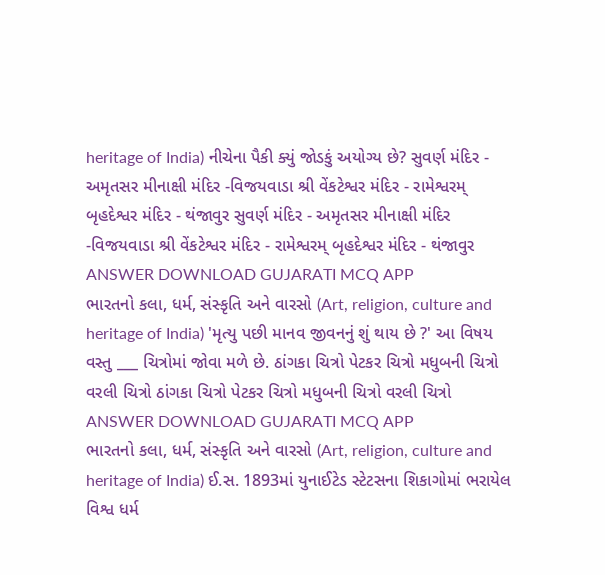heritage of India) નીચેના પૈકી ક્યું જોડકું અયોગ્ય છે? સુવર્ણ મંદિર - અમૃતસર મીનાક્ષી મંદિર -વિજયવાડા શ્રી વેંકટેશ્વર મંદિર - રામેશ્વરમ્ બૃહદેશ્વર મંદિર - થંજાવુર સુવર્ણ મંદિર - અમૃતસર મીનાક્ષી મંદિર -વિજયવાડા શ્રી વેંકટેશ્વર મંદિર - રામેશ્વરમ્ બૃહદેશ્વર મંદિર - થંજાવુર ANSWER DOWNLOAD GUJARATI MCQ APP
ભારતનો કલા, ધર્મ, સંસ્કૃતિ અને વારસો (Art, religion, culture and heritage of India) 'મૃત્યુ પછી માનવ જીવનનું શું થાય છે ?' આ વિષય વસ્તુ ___ ચિત્રોમાં જોવા મળે છે. ઠાંગકા ચિત્રો પેટકર ચિત્રો મધુબની ચિત્રો વરલી ચિત્રો ઠાંગકા ચિત્રો પેટકર ચિત્રો મધુબની ચિત્રો વરલી ચિત્રો ANSWER DOWNLOAD GUJARATI MCQ APP
ભારતનો કલા, ધર્મ, સંસ્કૃતિ અને વારસો (Art, religion, culture and heritage of India) ઈ.સ. 1893માં યુનાઈટેડ સ્ટેટસના શિકાગોમાં ભરાયેલ વિશ્વ ધર્મ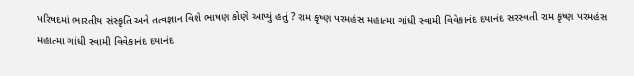પરિષદમાં ભારતીય સંસ્કૃતિ અને તત્વજ્ઞાન વિશે ભાષણ કોણે આપ્યું હતું ? રામ કૃષ્ણ પરમહંસ મહાત્મા ગાંધી સ્વામી વિવેકાનંદ દયાનંદ સરસ્વતી રામ કૃષ્ણ પરમહંસ મહાત્મા ગાંધી સ્વામી વિવેકાનંદ દયાનંદ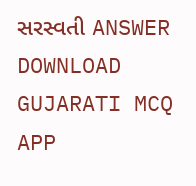સરસ્વતી ANSWER DOWNLOAD GUJARATI MCQ APP